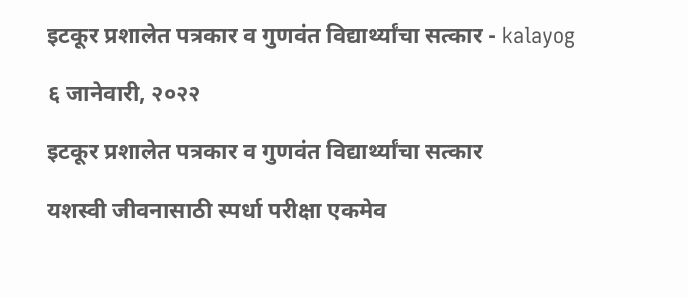इटकूर प्रशालेत पत्रकार व गुणवंत विद्यार्थ्यांचा सत्कार - kalayog

६ जानेवारी, २०२२

इटकूर प्रशालेत पत्रकार व गुणवंत विद्यार्थ्यांचा सत्कार

यशस्वी जीवनासाठी स्पर्धा परीक्षा एकमेव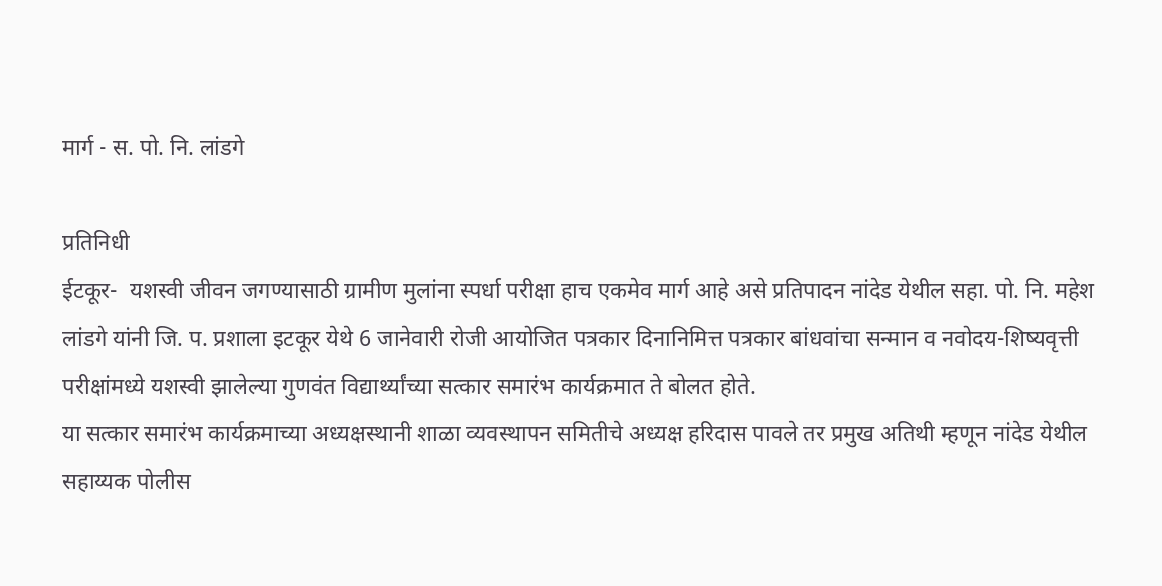मार्ग - स. पो. नि. लांडगे

प्रतिनिधी
ईटकूर-  यशस्वी जीवन जगण्यासाठी ग्रामीण मुलांना स्पर्धा परीक्षा हाच एकमेव मार्ग आहे असे प्रतिपादन नांदेड येथील सहा. पो. नि. महेश लांडगे यांनी जि. प. प्रशाला इटकूर येथे 6 जानेवारी रोजी आयोजित पत्रकार दिनानिमित्त पत्रकार बांधवांचा सन्मान व नवोदय-शिष्यवृत्ती परीक्षांमध्ये यशस्वी झालेल्या गुणवंत विद्यार्थ्यांच्या सत्कार समारंभ कार्यक्रमात ते बोलत होते.
या सत्कार समारंभ कार्यक्रमाच्या अध्यक्षस्थानी शाळा व्यवस्थापन समितीचे अध्यक्ष हरिदास पावले तर प्रमुख अतिथी म्हणून नांदेड येथील सहाय्यक पोलीस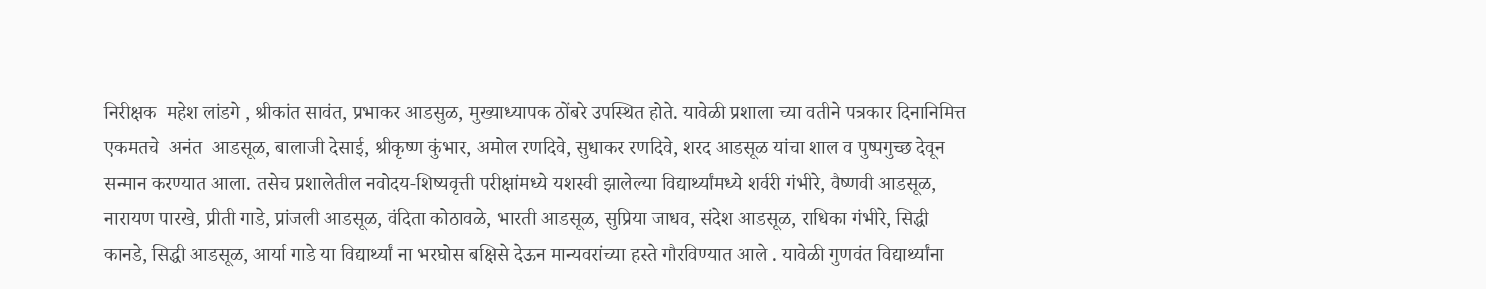निरीक्षक  महेश लांडगे , श्रीकांत सावंत, प्रभाकर आडसुळ, मुख्याध्यापक ठोंबरे उपस्थित होते. यावेळी प्रशाला च्या वतीने पत्रकार दिनानिमित्त एकमतचे  अनंत  आडसूळ, बालाजी देसाई, श्रीकृष्ण कुंभार, अमोल रणदिवे, सुधाकर रणदिवे, शरद आडसूळ यांचा शाल व पुष्पगुच्छ देवून सन्मान करण्यात आला. तसेच प्रशालेतील नवोदय-शिष्यवृत्ती परीक्षांमध्ये यशस्वी झालेल्या विद्यार्थ्यांमध्ये शर्वरी गंभीरे, वैष्णवी आडसूळ, नारायण पारखे, प्रीती गाडे, प्रांजली आडसूळ, वंदिता कोठावळे, भारती आडसूळ, सुप्रिया जाधव, संदेश आडसूळ, राधिका गंभीरे, सिद्धी कानडे, सिद्धी आडसूळ, आर्या गाडे या विद्यार्थ्यां ना भरघोस बक्षिसे देऊन मान्यवरांच्या हस्ते गौरविण्यात आले . यावेळी गुणवंत विद्यार्थ्यांना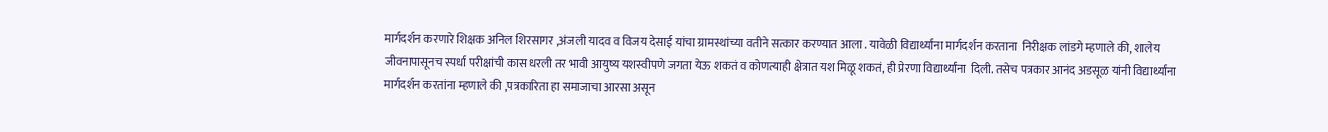मार्गदर्शन करणारे शिक्षक अनिल शिरसागर ,अंजली यादव व विजय देसाई यांचा ग्रामस्थांच्या वतीने सत्कार करण्यात आला . यावेळी विद्यार्थ्यांना मार्गदर्शन करताना  निरीक्षक लांडगे म्हणाले की, शालेय जीवनापासूनच स्पर्धा परीक्षांची कास धरली तर भावी आयुष्य यशस्वीपणे जगता येऊ शकतं व कोणत्याही क्षेत्रात यश मिळू शकतं, ही प्रेरणा विद्यार्थ्यांना  दिली. तसेच पत्रकार आनंद अडसूळ यांनी विद्यार्थ्यांना मार्गदर्शन करतांना म्हणाले की ,पत्रकारिता हा समाजाचा आरसा असून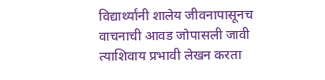विद्यार्थ्यांनी शालेय जीवनापासूनच वाचनाची आवड जोपासली जावी त्याशिवाय प्रभावी लेखन करता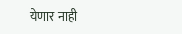येणार नाही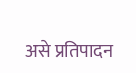असे प्रतिपादन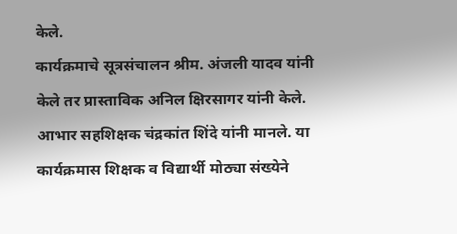केले.
कार्यक्रमाचे सूत्रसंचालन श्रीम. अंजली यादव यांनी केले तर प्रास्ताविक अनिल क्षिरसागर यांनी केले. आभार सहशिक्षक चंद्रकांत शिंदे यांनी मानले. या कार्यक्रमास शिक्षक व विद्यार्थी मोठ्या संख्येने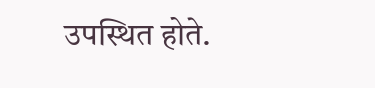उपस्थित होते.